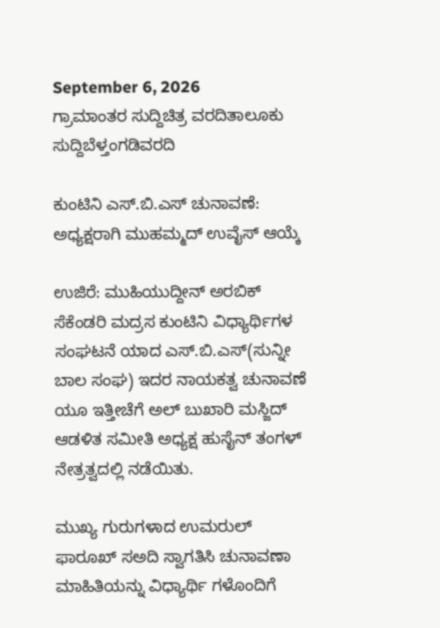September 6, 2026
ಗ್ರಾಮಾಂತರ ಸುದ್ದಿಚಿತ್ರ ವರದಿತಾಲೂಕು ಸುದ್ದಿಬೆಳ್ತಂಗಡಿವರದಿ

ಕುಂಟಿನಿ ಎಸ್.ಬಿ.ಎಸ್ ಚುನಾವಣೆ: ಅಧ್ಯಕ್ಷರಾಗಿ ಮುಹಮ್ಮದ್ ಉವೈಸ್ ಆಯ್ಕೆ

ಉಜಿರೆ: ಮುಹಿಯುದ್ದೀನ್ ಅರಬಿಕ್ ಸೆಕೆಂಡರಿ ಮದ್ರಸ ಕುಂಟಿನಿ ವಿಧ್ಯಾರ್ಥಿಗಳ ಸಂಘಟನೆ ಯಾದ ಎಸ್.ಬಿ.ಎಸ್(ಸುನ್ನೀ ಬಾಲ ಸಂಘ) ಇದರ ನಾಯಕತ್ವ ಚುನಾವಣೆ ಯೂ ಇತ್ತೀಚೆಗೆ ಅಲ್ ಬುಖಾರಿ ಮಸ್ಜಿದ್ ಆಡಳಿತ ಸಮೀತಿ ಅಧ್ಯಕ್ಷ ಹುಸೈನ್ ತಂಗಳ್ ನೇತ್ರತ್ವದಲ್ಲಿ ನಡೆಯಿತು.

ಮುಖ್ಯ ಗುರುಗಳಾದ ಉಮರುಲ್ ಫಾರೂಖ್ ಸಅದಿ ಸ್ವಾಗತಿಸಿ ಚುನಾವಣಾ ಮಾಹಿತಿಯನ್ನು ವಿಧ್ಯಾರ್ಥಿ ಗಳೊಂದಿಗೆ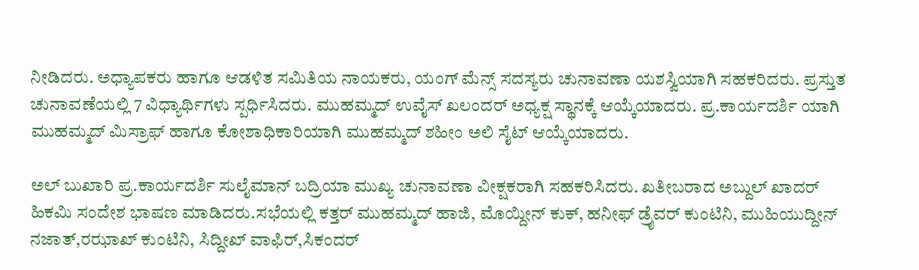ನೀಡಿದರು. ಅಧ್ಯಾಪಕರು ಹಾಗೂ ಆಡಳಿತ ಸಮಿತಿಯ ನಾಯಕರು, ಯಂಗ್ ಮೆನ್ಸ್ ಸದಸ್ಯರು ಚುನಾವಣಾ ಯಶಸ್ವಿಯಾಗಿ ಸಹಕರಿದರು‌. ಪ್ರಸ್ತುತ ಚುನಾವಣೆಯಲ್ಲಿ 7 ವಿಧ್ಯಾರ್ಥಿಗಳು ಸ್ಪರ್ಧಿಸಿದರು. ಮುಹಮ್ಮದ್ ಉವೈಸ್ ಖಲಂದರ್ ಅಧ್ಯಕ್ಷ ಸ್ಥಾನಕ್ಕೆ ಆಯ್ಕೆಯಾದರು. ಪ್ರ.ಕಾರ್ಯದರ್ಶಿ ಯಾಗಿ ಮುಹಮ್ಮದ್ ಮಿಸ್ರಾಫ್ ಹಾಗೂ ಕೋಶಾಧಿಕಾರಿಯಾಗಿ ಮುಹಮ್ಮದ್ ಶಹೀಂ ಅಲಿ ಸೈಟ್ ಆಯ್ಕೆಯಾದರು.

ಅಲ್ ಬುಖಾರಿ ಪ್ರ.ಕಾರ್ಯದರ್ಶಿ ಸುಲೈಮಾನ್ ಬದ್ರಿಯಾ ಮುಖ್ಯ ಚುನಾವಣಾ ವೀಕ್ಷಕರಾಗಿ ಸಹಕರಿಸಿದರು. ಖತೀಬರಾದ ಅಬ್ದುಲ್ ಖಾದರ್ ಹಿಕಮಿ ಸಂದೇಶ ಭಾಷಣ ಮಾಡಿದರು.ಸಭೆಯಲ್ಲಿ ಕತ್ತರ್ ಮುಹಮ್ಮದ್ ಹಾಜಿ, ಮೊಯ್ದೀನ್ ಕುಕ್, ಹನೀಫ್ ಡ್ರೈವರ್ ಕುಂಟಿನಿ, ಮುಹಿಯುದ್ದೀನ್ ನಜಾತ್,ರಝಾಖ್ ಕುಂಟಿನಿ, ಸಿದ್ದೀಖ್ ವಾಫಿರ್,ಸಿಕಂದರ್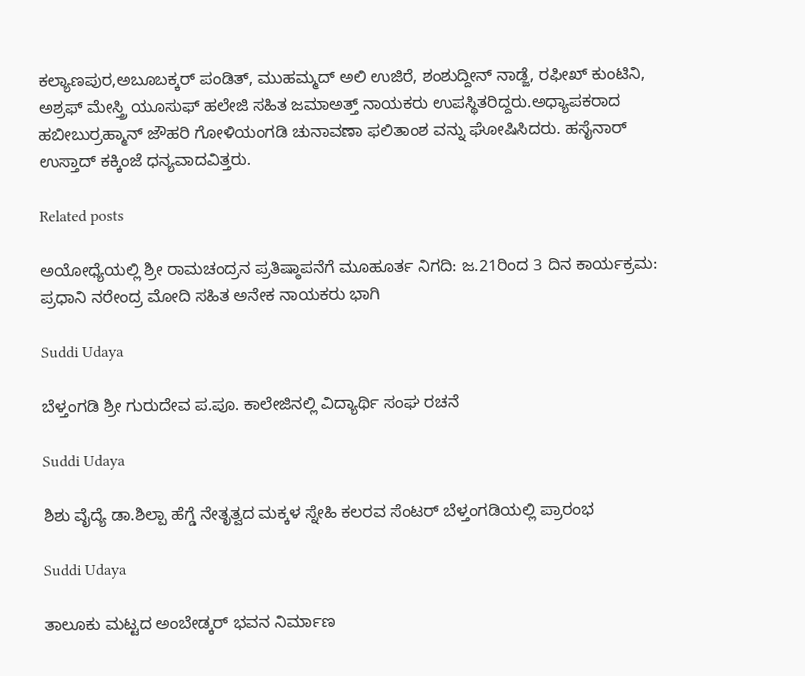ಕಲ್ಯಾಣಪುರ,ಅಬೂಬಕ್ಕರ್ ಪಂಡಿತ್, ಮುಹಮ್ಮದ್ ಅಲಿ ಉಜಿರೆ, ಶಂಶುದ್ದೀನ್ ನಾಡ್ಜೆ, ರಫೀಖ್ ಕುಂಟಿನಿ, ಅಶ್ರಫ್ ಮೇಸ್ತ್ರಿ ಯೂಸುಫ್ ಹಲೇಜಿ ಸಹಿತ ಜಮಾಅತ್ತ್ ನಾಯಕರು ಉಪಸ್ಥಿತರಿದ್ದರು.ಅಧ್ಯಾಪಕರಾದ ಹಬೀಬುರ್ರಹ್ಮಾನ್ ಜೌಹರಿ ಗೋಳಿಯಂಗಡಿ ಚುನಾವಣಾ ಫಲಿತಾಂಶ ವನ್ನು ಘೋಷಿಸಿದರು. ಹಸೈನಾರ್ ಉಸ್ತಾದ್ ಕಕ್ಕಿಂಜೆ ಧನ್ಯವಾದವಿತ್ತರು.

Related posts

ಅಯೋಧ್ಯೆಯಲ್ಲಿ ಶ್ರೀ ರಾಮಚಂದ್ರನ ಪ್ರತಿಷ್ಠಾಪನೆಗೆ ಮೂಹೂರ್ತ ನಿಗದಿ: ಜ.21ರಿಂದ 3 ದಿನ ಕಾರ್ಯಕ್ರಮ: ಪ್ರಧಾನಿ ನರೇಂದ್ರ ಮೋದಿ ಸಹಿತ ಅನೇಕ ನಾಯಕರು ಭಾಗಿ

Suddi Udaya

ಬೆಳ್ತಂಗಡಿ ಶ್ರೀ ಗುರುದೇವ ಪ.ಪೂ. ಕಾಲೇಜಿನಲ್ಲಿ ವಿದ್ಯಾರ್ಥಿ ಸಂಘ ರಚನೆ

Suddi Udaya

ಶಿಶು ವೈದ್ಯೆ ಡಾ.ಶಿಲ್ಪಾ ಹೆಗ್ಡೆ ನೇತೃತ್ವದ ಮಕ್ಕಳ ಸ್ನೇಹಿ‌ ಕಲರವ ಸೆಂಟರ್ ಬೆಳ್ತಂಗಡಿಯಲ್ಲಿ ಪ್ರಾರಂಭ

Suddi Udaya

ತಾಲೂಕು ಮಟ್ಟದ ಅಂಬೇಡ್ಕರ್ ಭವನ ನಿರ್ಮಾಣ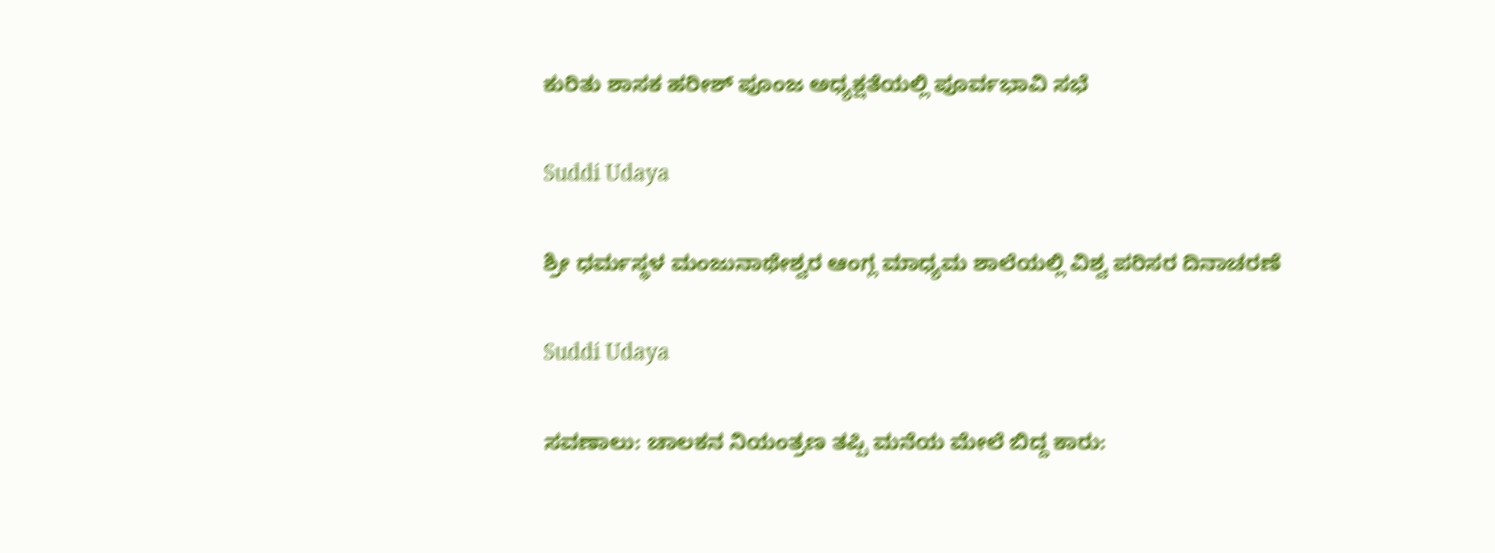ಕುರಿತು ಶಾಸಕ ಹರೀಶ್ ಪೂಂಜ ಅಧ್ಯಕ್ಷತೆಯಲ್ಲಿ ಪೂರ್ವಭಾವಿ ಸಭೆ

Suddi Udaya

ಶ್ರೀ ಧರ್ಮಸ್ಥಳ ಮಂಜುನಾಥೇಶ್ವರ ಆಂಗ್ಲ ಮಾಧ್ಯಮ ಶಾಲೆಯಲ್ಲಿ ವಿಶ್ವ ಪರಿಸರ ದಿನಾಚರಣೆ

Suddi Udaya

ಸವಣಾಲು: ಚಾಲಕನ ನಿಯಂತ್ರಣ ತಪ್ಪಿ ಮನೆಯ ಮೇಲೆ ಬಿದ್ದ ಕಾರು: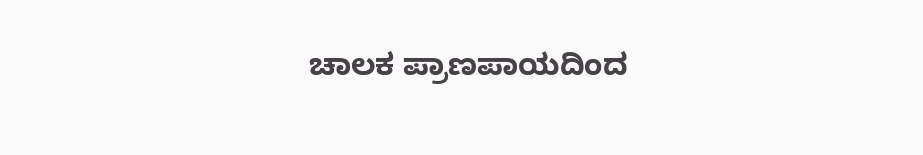ಚಾಲಕ ಪ್ರಾಣಪಾಯದಿಂದ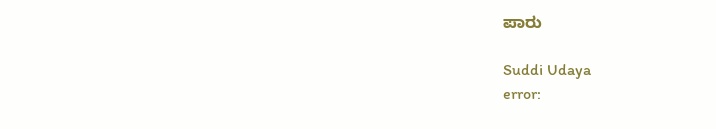ಪಾರು

Suddi Udaya
error: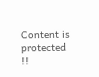Content is protected !!